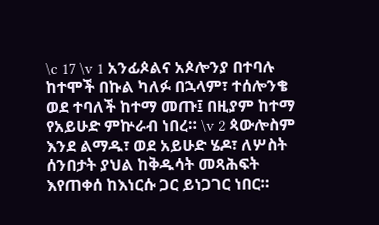\c 17 \v 1 አንፊጶልና አጶሎንያ በተባሉ ከተሞች በኩል ካለፉ በኋላም፣ ተሰሎንቄ ወደ ተባለች ከተማ መጡ፤ በዚያም ከተማ የአይሁድ ምኵራብ ነበረ። \v 2 ጳውሎስም እንደ ልማዱ፣ ወደ አይሁድ ሄዶ፣ ለሦስት ሰንበታት ያህል ከቅዱሳት መጻሕፍት እየጠቀሰ ከእነርሱ ጋር ይነጋገር ነበር።